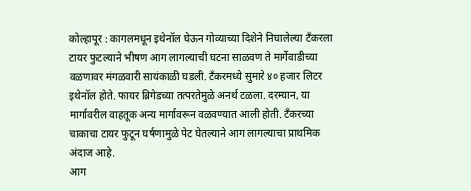कोल्हापूर : कागलमधून इथेनॉल घेऊन गोव्याच्या दिशेने निघालेल्या टँकरला टायर फुटल्याने भीषण आग लागल्याची घटना साळवण ते मार्गेवाडीच्या वळणावर मंगळवारी सायंकाळी घडली. टँकरमध्ये सुमारे ४० हजार लिटर इथेनॉल होते. फायर ब्रिगेडच्या तत्परतेमुळे अनर्थ टळला. दरम्यान, या मार्गावरील वाहतूक अन्य मार्गावरून वळवण्यात आली होती. टँकरच्या चाकाचा टायर फुटून घर्षणामुळे पेट घेतल्याने आग लागल्याचा प्राथमिक अंदाज आहे.
आग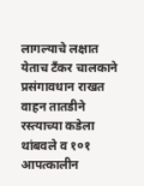लागल्याचे लक्षात येताच टँकर चालकाने प्रसंगावधान राखत वाहन तातडीने रस्त्याच्या कडेला थांबवले व १०१ आपत्कालीन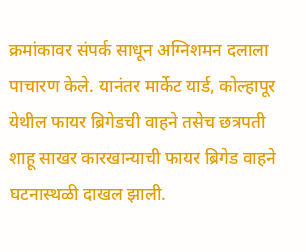क्रमांकावर संपर्क साधून अग्निशमन दलाला पाचारण केले. यानंतर मार्केट यार्ड, कोल्हापूर येथील फायर ब्रिगेडची वाहने तसेच छत्रपती शाहू साखर कारखान्याची फायर ब्रिगेड वाहने घटनास्थळी दाखल झाली.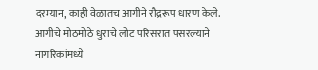दरम्यान, काही वेळातच आगीने रौद्ररूप धारण केले. आगीचे मोठमोठे धुराचे लोट परिसरात पसरल्याने नागरिकांमध्ये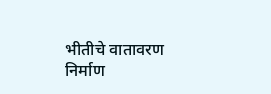भीतीचे वातावरण निर्माण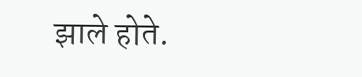झाले होते.